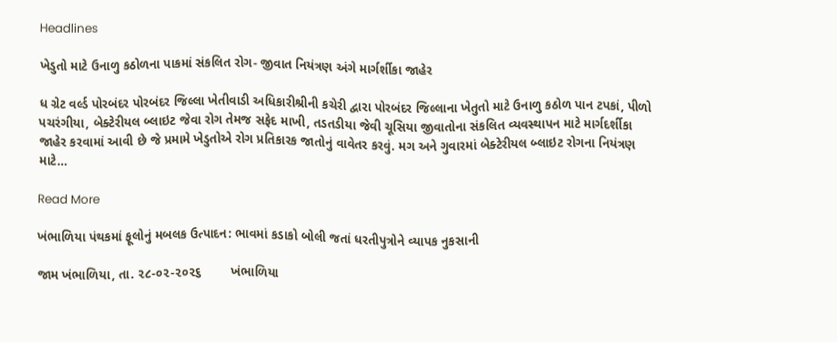Headlines

ખેડુતો માટે ઉનાળુ કઠોળના પાકમાં સંકલિત રોગ- જીવાત નિયંત્રણ અંગે માર્ગર્શીકા જાહેર

ધ ગ્રેટ વર્લ્ડ પોરબંદર પોરબંદર જિલ્લા ખેતીવાડી અધિકારીશ્રીની કચેરી દ્વારા પોરબંદર જિલ્લાના ખેતુતો માટે ઉનાળુ કઠોળ પાન ટપકાં, પીળો પચરંગીયા, બેક્ટેરીયલ બ્લાઇટ જેવા રોગ તેમજ સફેદ માખી, તડતડીયા જેવી ચૂસિયા જીવાતોના સંકલિત વ્યવસ્થાપન માટે માર્ગદર્શીકા જાહેર કરવામાં આવી છે જે પ્રમામે ખેડુતોએ રોગ પ્રતિકારક જાતોનું વાવેતર કરવું. મગ અને ગુવારમાં બેક્ટેરીયલ બ્લાઇટ રોગના નિયંત્રણ માટે…

Read More

ખંભાળિયા પંથકમાં ફૂલોનું મબલક ઉત્પાદન: ભાવમાં કડાકો બોલી જતાં ધરતીપુત્રોને વ્યાપક નુકસાની

જામ ખંભાળિયા, તા. ૨૮-૦૨-૨૦૨૬        ખંભાળિયા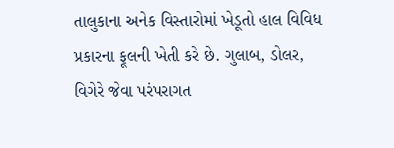તાલુકાના અનેક વિસ્તારોમાં ખેડૂતો હાલ વિવિધ પ્રકારના ફૂલની ખેતી કરે છે. ગુલાબ, ડોલર, વિગેરે જેવા પરંપરાગત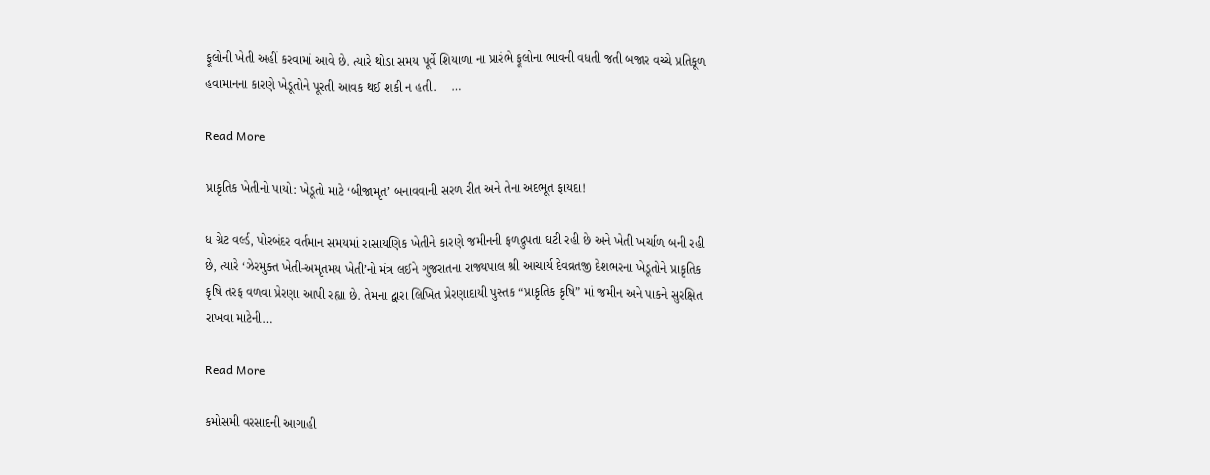ફૂલોની ખેતી અહીં કરવામાં આવે છે. ત્યારે થોડા સમય પૂર્વે શિયાળા ના પ્રારંભે ફૂલોના ભાવની વધતી જતી બજાર વચ્ચે પ્રતિકૂળ હવામાનના કારણે ખેડૂતોને પૂરતી આવક થઈ શકી ન હતી.    …

Read More

પ્રાકૃતિક ખેતીનો પાયો: ખેડૂતો માટે ‘બીજામૃત’ બનાવવાની સરળ રીત અને તેના અદભૂત ફાયદા!

ધ ગ્રેટ વર્લ્ડ, પોરબંદર વર્તમાન સમયમાં રાસાયણિક ખેતીને કારણે જમીનની ફળદ્રુપતા ઘટી રહી છે અને ખેતી ખર્ચાળ બની રહી છે, ત્યારે ‘ઝેરમુક્ત ખેતી-અમૃતમય ખેતી’નો મંત્ર લઈને ગુજરાતના રાજ્યપાલ શ્રી આચાર્ય દેવવ્રતજી દેશભરના ખેડૂતોને પ્રાકૃતિક કૃષિ તરફ વળવા પ્રેરણા આપી રહ્યા છે. તેમના દ્વારા લિખિત પ્રેરણાદાયી પુસ્તક “પ્રાકૃતિક કૃષિ” માં જમીન અને પાકને સુરક્ષિત રાખવા માટેની…

Read More

કમોસમી વરસાદની આગાહી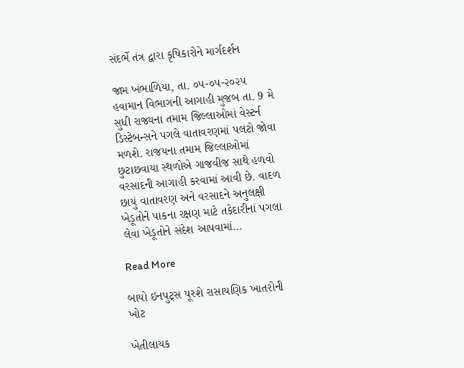સંદર્ભે તંત્ર દ્વારા કૃષિકારોને માર્ગદર્શન

જામ ખંભાળિયા, તા. ૦૫-૦૫-૨૦૨૫          હવામાન વિભાગની આગાહી મુજબ તા. 9 મે સુધી રાજ્યના તમામ જિલ્લાઓમાં વેસ્ટર્ન ડિસ્ટેબન્સને પગલે વાતાવરણમાં પલટો જોવા મળશે. રાજયના તમામ જિલ્લાઓમાં છુટાછવાયા સ્થળોએ ગાજવીજ સાથે હળવો વરસાદની આગાહી કરવામાં આવી છે. વાદળ છાયું વાતાવરણ અને વરસાદને અનુલક્ષી ખેડૂતોને પાકના રક્ષણ માટે તકેદારીનાં પગલા લેવા ખેડૂતોને સંદેશ આપવામાં…

Read More

બાયો ઇનપુટ્સ પૂરશે રાસાયણિક ખાતરોની ખોટ

ખેતીલાયક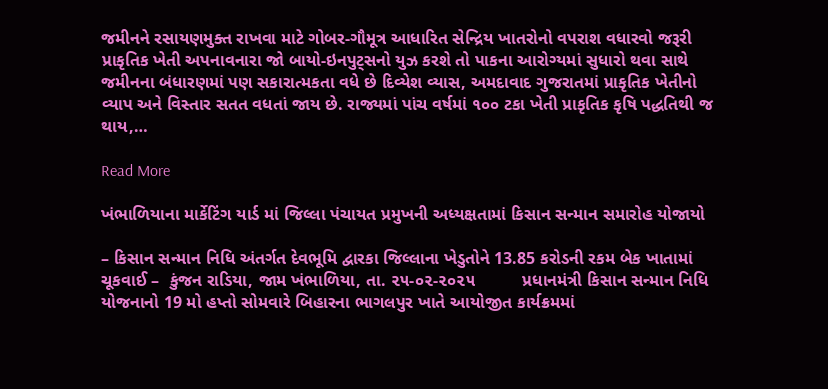જમીનને રસાયણમુક્ત રાખવા માટે ગોબર-ગૌમૂત્ર આધારિત સેન્દ્રિય ખાતરોનો વપરાશ વધારવો જરૂરી પ્રાકૃતિક ખેતી અપનાવનારા જો બાયો-ઇનપુટ્સનો યુઝ કરશે તો પાકના આરોગ્યમાં સુધારો થવા સાથે જમીનના બંધારણમાં પણ સકારાત્મકતા વધે છે દિવ્યેશ વ્યાસ, અમદાવાદ ગુજરાતમાં પ્રાકૃતિક ખેતીનો વ્યાપ અને વિસ્તાર સતત વધતાં જાય છે. રાજ્યમાં પાંચ વર્ષમાં ૧૦૦ ટકા ખેતી પ્રાકૃતિક કૃષિ પદ્ધતિથી જ થાય,…

Read More

ખંભાળિયાના માર્કેટિંગ યાર્ડ માં જિલ્લા પંચાયત પ્રમુખની અધ્યક્ષતામાં કિસાન સન્માન સમારોહ યોજાયો

– કિસાન સન્માન નિધિ અંતર્ગત દેવભૂમિ દ્વારકા જિલ્લાના ખેડુતોને 13.85 કરોડની રકમ બેક ખાતામાં ચૂકવાઈ –  કુંજન રાડિયા, જામ ખંભાળિયા, તા. ૨૫-૦૨-૨૦૨૫          પ્રધાનમંત્રી કિસાન સન્માન નિધિ યોજનાનો 19 મો હપ્તો સોમવારે બિહારના ભાગલપુર ખાતે આયોજીત કાર્યક્રમમાં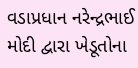વડાપ્રધાન નરેન્દ્રભાઈ મોદી દ્વારા ખેડૂતોના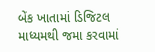બેંક ખાતામાં ડિજિટલ માધ્યમથી જમા કરવામાં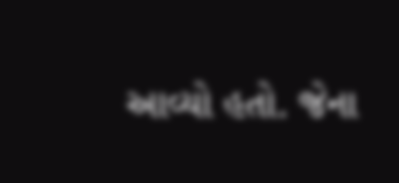આવ્યો હતો. જેના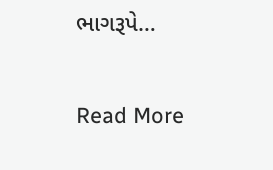ભાગરૂપે…

Read More